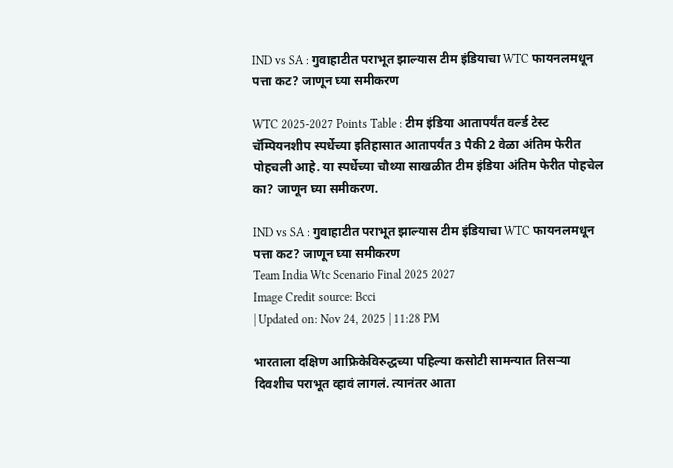IND vs SA : गुवाहाटीत पराभूत झाल्यास टीम इंडियाचा WTC फायनलमधून पत्ता कट? जाणून घ्या समीकरण

WTC 2025-2027 Points Table : टीम इंडिया आतापर्यंत वर्ल्ड टेस्ट चॅम्पियनशीप स्पर्धेच्या इतिहासात आतापर्यंत 3 पैकी 2 वेळा अंतिम फेरीत पोहचली आहे. या स्पर्धेच्या चौथ्या साखळीत टीम इंडिया अंतिम फेरीत पोहचेल का? जाणून घ्या समीकरण.

IND vs SA : गुवाहाटीत पराभूत झाल्यास टीम इंडियाचा WTC फायनलमधून पत्ता कट? जाणून घ्या समीकरण
Team India Wtc Scenario Final 2025 2027
Image Credit source: Bcci
| Updated on: Nov 24, 2025 | 11:28 PM

भारताला दक्षिण आफ्रिकेविरुद्धच्या पहिल्या कसोटी सामन्यात तिसऱ्या दिवशीच पराभूत व्हावं लागलं. त्यानंतर आता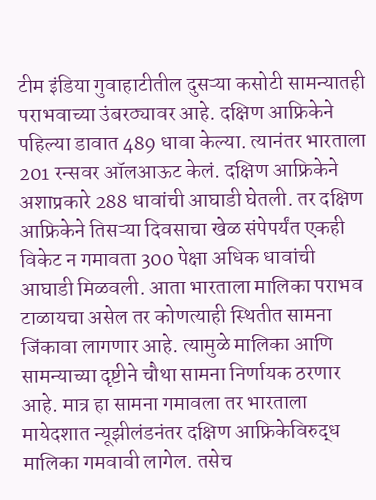टीम इंडिया गुवाहाटीतील दुसऱ्या कसोटी सामन्यातही पराभवाच्या उंबरठ्यावर आहे. दक्षिण आफ्रिकेने पहिल्या डावात 489 धावा केल्या. त्यानंतर भारताला 201 रन्सवर ऑलआऊट केलं. दक्षिण आफ्रिकेने अशाप्रकारे 288 धावांची आघाडी घेतली. तर दक्षिण आफ्रिकेने तिसऱ्या दिवसाचा खेळ संपेपर्यंत एकही विकेट न गमावता 300 पेक्षा अधिक धावांची आघाडी मिळवली. आता भारताला मालिका पराभव टाळायचा असेल तर कोणत्याही स्थितीत सामना जिंकावा लागणार आहे. त्यामुळे मालिका आणि सामन्याच्या दृष्टीने चौथा सामना निर्णायक ठरणार आहे. मात्र हा सामना गमावला तर भारताला मायेदशात न्यूझीलंडनंतर दक्षिण आफ्रिकेविरुद्ध मालिका गमवावी लागेल. तसेच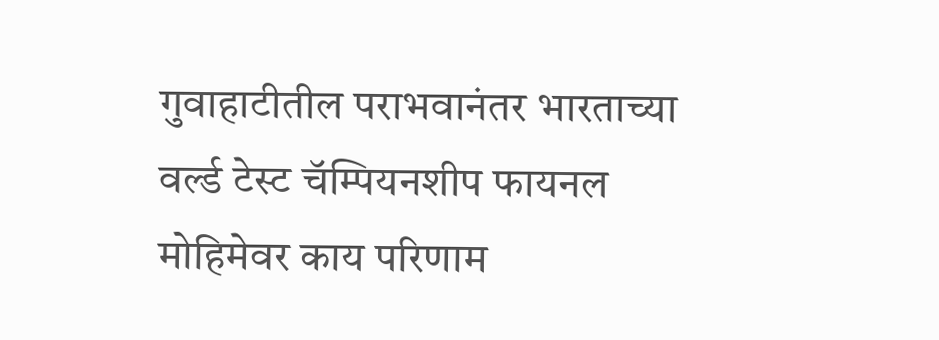गुवाहाटीतील पराभवानंतर भारताच्या वर्ल्ड टेस्ट चॅम्पियनशीप फायनल मोहिमेवर काय परिणाम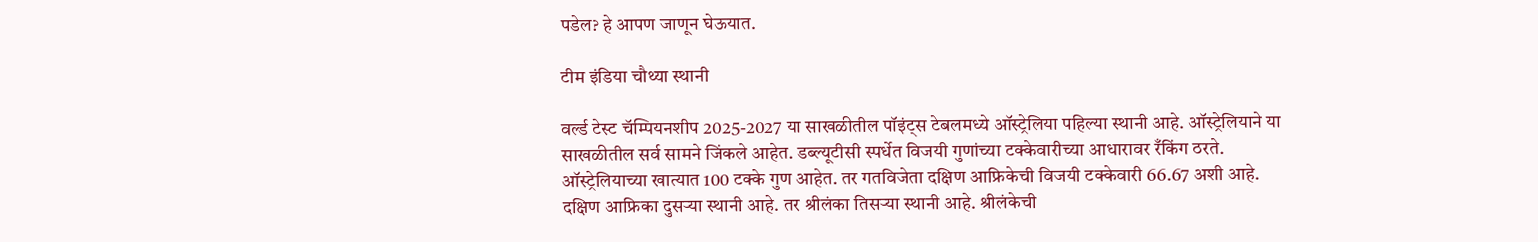पडेल? हे आपण जाणून घेऊयात.

टीम इंडिया चौथ्या स्थानी

वर्ल्ड टेस्ट चॅम्पियनशीप 2025-2027 या साखळीतील पॉइंट्स टेबलमध्ये ऑस्ट्रेलिया पहिल्या स्थानी आहे. ऑस्ट्रेलियाने या साखळीतील सर्व सामने जिंकले आहेत. डब्ल्यूटीसी स्पर्धेत विजयी गुणांच्या टक्केवारीच्या आधारावर रँकिंग ठरते. ऑस्ट्रेलियाच्या खात्यात 100 टक्के गुण आहेत. तर गतविजेता दक्षिण आफ्रिकेची विजयी टक्केवारी 66.67 अशी आहे. दक्षिण आफ्रिका दुसऱ्या स्थानी आहे. तर श्रीलंका तिसऱ्या स्थानी आहे. श्रीलंकेची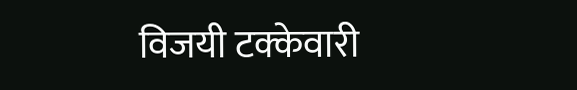विजयी टक्केवारी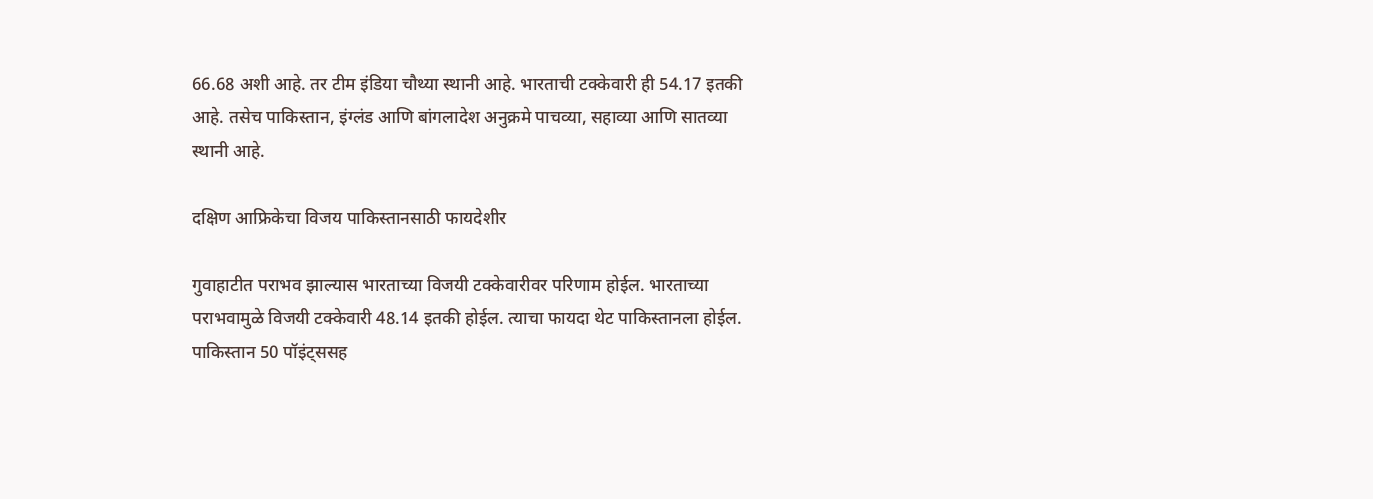66.68 अशी आहे. तर टीम इंडिया चौथ्या स्थानी आहे. भारताची टक्केवारी ही 54.17 इतकी आहे. तसेच पाकिस्तान, इंग्लंड आणि बांगलादेश अनुक्रमे पाचव्या, सहाव्या आणि सातव्या स्थानी आहे.

दक्षिण आफ्रिकेचा विजय पाकिस्तानसाठी फायदेशीर

गुवाहाटीत पराभव झाल्यास भारताच्या विजयी टक्केवारीवर परिणाम होईल. भारताच्या पराभवामुळे विजयी टक्केवारी 48.14 इतकी होईल. त्याचा फायदा थेट पाकिस्तानला होईल. पाकिस्तान 50 पॉइंट्ससह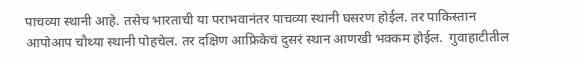पाचव्या स्थानी आहे. तसेच भारताची या पराभवानंतर पाचव्या स्थानी घसरण होईल. तर पाकिस्तान आपोआप चौथ्या स्थानी पोहचेल. तर दक्षिण आफ्रिकेचं दुसरं स्थान आणखी भक्कम होईल.  गुवाहाटीतील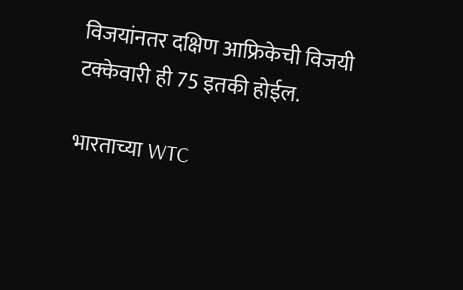विजयांनतर दक्षिण आफ्रिकेची विजयी टक्केवारी ही 75 इतकी होईल.

भारताच्या WTC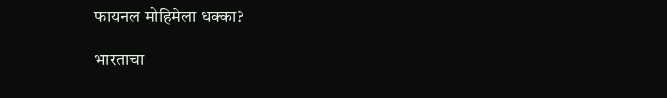फायनल मोहिमेला धक्का?

भारताचा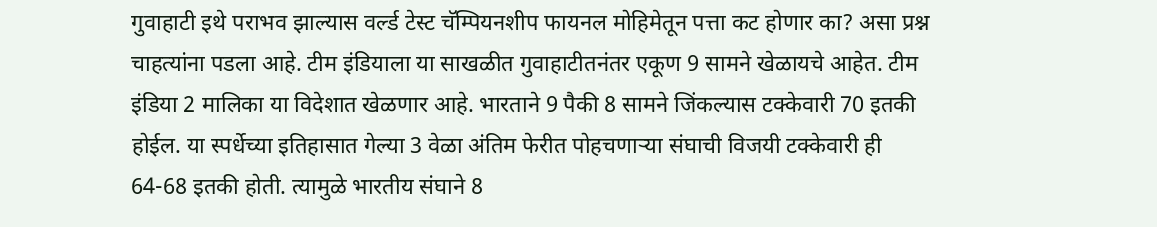गुवाहाटी इथे पराभव झाल्यास वर्ल्ड टेस्ट चॅम्पियनशीप फायनल मोहिमेतून पत्ता कट होणार का? असा प्रश्न चाहत्यांना पडला आहे. टीम इंडियाला या साखळीत गुवाहाटीतनंतर एकूण 9 सामने खेळायचे आहेत. टीम इंडिया 2 मालिका या विदेशात खेळणार आहे. भारताने 9 पैकी 8 सामने जिंकल्यास टक्केवारी 70 इतकी होईल. या स्पर्धेच्या इतिहासात गेल्या 3 वेळा अंतिम फेरीत पोहचणाऱ्या संघाची विजयी टक्केवारी ही 64-68 इतकी होती. त्यामुळे भारतीय संघाने 8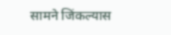सामने जिंकल्यास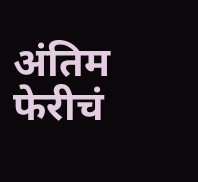अंतिम फेरीचं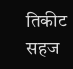तिकीट सहज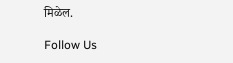मिळेल.

Follow Us